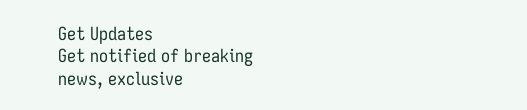Get Updates
Get notified of breaking news, exclusive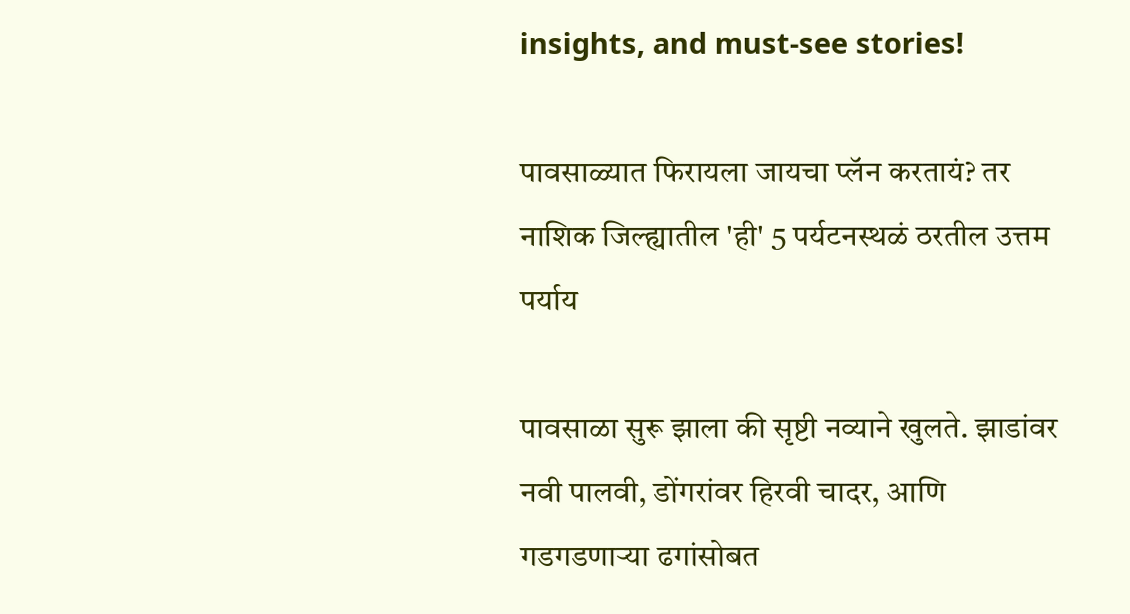insights, and must-see stories!

पावसाळ्यात फिरायला जायचा प्लॅन करतायं? तर नाशिक जिल्ह्यातील 'ही' 5 पर्यटनस्थळं ठरतील उत्तम पर्याय

पावसाळा सुरू झाला की सृष्टी नव्याने खुलते. झाडांवर नवी पालवी, डोंगरांवर हिरवी चादर, आणि गडगडणाऱ्या ढगांसोबत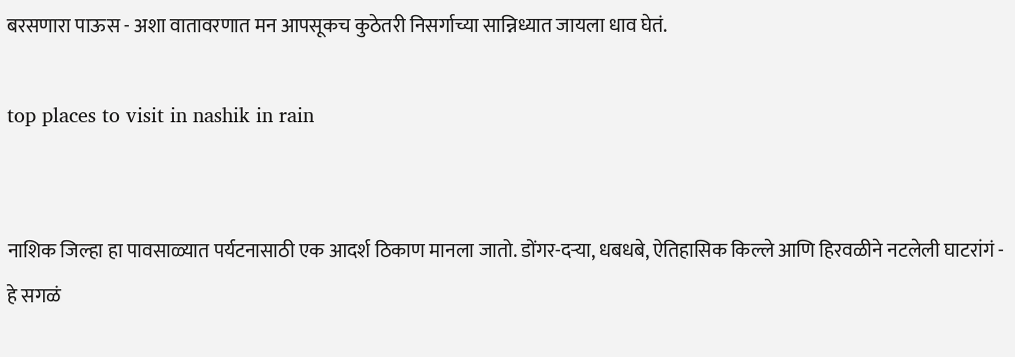बरसणारा पाऊस - अशा वातावरणात मन आपसूकच कुठेतरी निसर्गाच्या सान्निध्यात जायला धाव घेतं.

top places to visit in nashik in rain


नाशिक जिल्हा हा पावसाळ्यात पर्यटनासाठी एक आदर्श ठिकाण मानला जातो. डोंगर-दऱ्या, धबधबे, ऐतिहासिक किल्ले आणि हिरवळीने नटलेली घाटरांगं - हे सगळं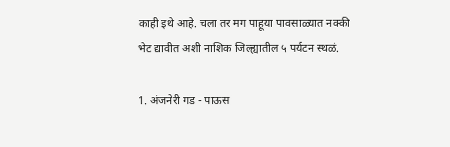काही इथे आहे. चला तर मग पाहूया पावसाळ्यात नक्की भेट द्यावीत अशी नाशिक जिल्ह्यातील ५ पर्यटन स्थळं.

1. अंजनेरी गड - पाऊस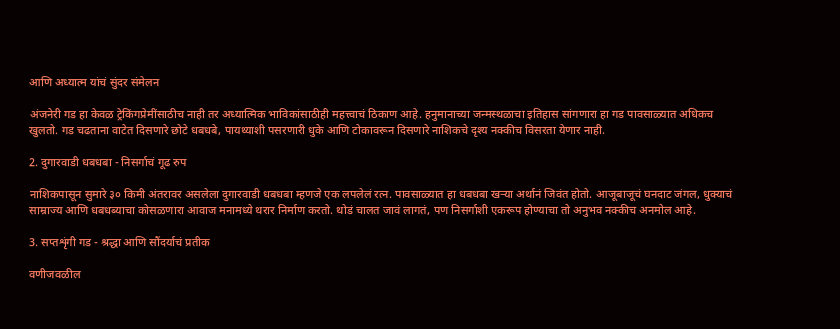आणि अध्यात्म यांचं सुंदर संमेलन

अंजनेरी गड हा केवळ ट्रेकिंगप्रेमींसाठीच नाही तर अध्यात्मिक भाविकांसाठीही महत्त्वाचं ठिकाण आहे. हनुमानाच्या जन्मस्थळाचा इतिहास सांगणारा हा गड पावसाळ्यात अधिकच खुलतो. गड चढताना वाटेत दिसणारे छोटे धबधबे, पायथ्याशी पसरणारी धुके आणि टोकावरून दिसणारे नाशिकचे दृश्य नक्कीच विसरता येणार नाही.

2. दुगारवाडी धबधबा - निसर्गाचं गूढ रुप

नाशिकपासून सुमारे ३० किमी अंतरावर असलेला दुगारवाडी धबधबा म्हणजे एक लपलेलं रत्न. पावसाळ्यात हा धबधबा खऱ्या अर्थानं जिवंत होतो. आजूबाजूचं घनदाट जंगल, धुक्याचं साम्राज्य आणि धबधब्याचा कोसळणारा आवाज मनामध्ये थरार निर्माण करतो. थोडं चालत जावं लागतं, पण निसर्गाशी एकरूप होण्याचा तो अनुभव नक्कीच अनमोल आहे.

3. सप्तशृंगी गड - श्रद्धा आणि सौंदर्याचं प्रतीक

वणीजवळील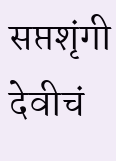सप्तशृंगी देवीचं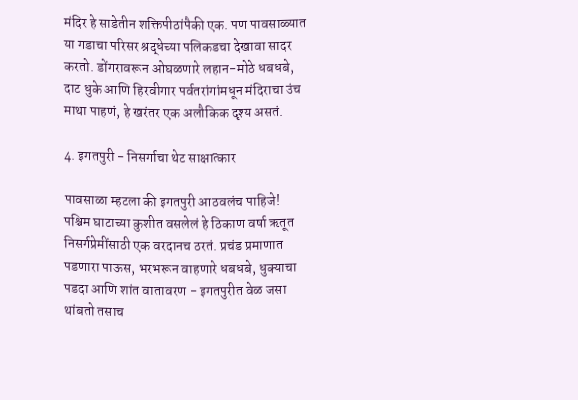मंदिर हे साडेतीन शक्तिपीठांपैकी एक. पण पावसाळ्यात या गडाचा परिसर श्रद्धेच्या पलिकडचा देखावा सादर करतो. डोंगरावरून ओघळणारे लहान-मोठे धबधबे, दाट धुके आणि हिरवीगार पर्वतरांगांमधून मंदिराचा उंच माथा पाहणं, हे खरंतर एक अलौकिक दृश्य असतं.

4. इगतपुरी - निसर्गाचा थेट साक्षात्कार

पावसाळा म्हटला की इगतपुरी आठवलंच पाहिजे! पश्चिम घाटाच्या कुशीत वसलेलं हे ठिकाण वर्षा ऋतूत निसर्गप्रेमींसाठी एक वरदानच ठरतं. प्रचंड प्रमाणात पडणारा पाऊस, भरभरून वाहणारे धबधबे, धुक्याचा पडदा आणि शांत वातावरण - इगतपुरीत वेळ जसा थांबतो तसाच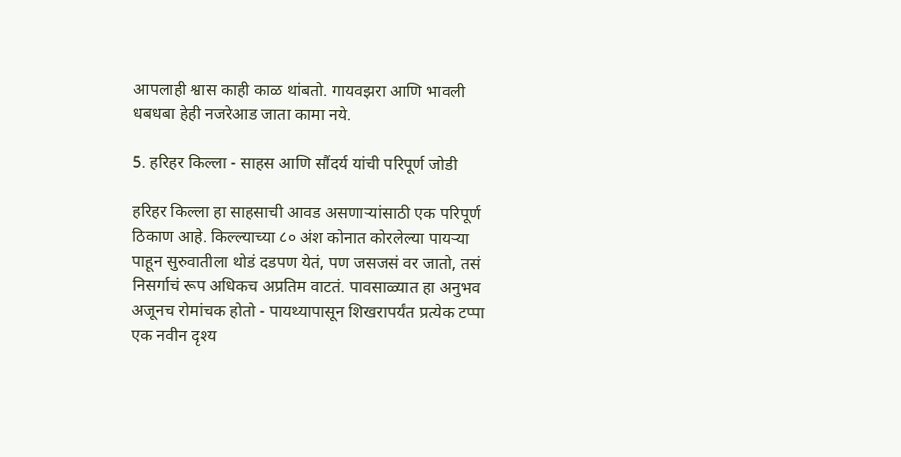आपलाही श्वास काही काळ थांबतो. गायवझरा आणि भावली धबधबा हेही नजरेआड जाता कामा नये.

5. हरिहर किल्ला - साहस आणि सौंदर्य यांची परिपूर्ण जोडी

हरिहर किल्ला हा साहसाची आवड असणाऱ्यांसाठी एक परिपूर्ण ठिकाण आहे. किल्ल्याच्या ८० अंश कोनात कोरलेल्या पायऱ्या पाहून सुरुवातीला थोडं दडपण येतं, पण जसजसं वर जातो, तसं निसर्गाचं रूप अधिकच अप्रतिम वाटतं. पावसाळ्यात हा अनुभव अजूनच रोमांचक होतो - पायथ्यापासून शिखरापर्यंत प्रत्येक टप्पा एक नवीन दृश्य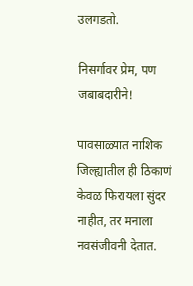उलगडतो.

निसर्गावर प्रेम, पण जबाबदारीने!

पावसाळ्यात नाशिक जिल्ह्यातील ही ठिकाणं केवळ फिरायला सुंदर नाहीत, तर मनाला नवसंजीवनी देतात.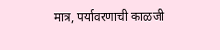मात्र, पर्यावरणाची काळजी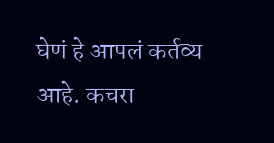घेणं हे आपलं कर्तव्य आहे. कचरा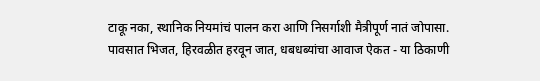टाकू नका, स्थानिक नियमांचं पालन करा आणि निसर्गाशी मैत्रीपूर्ण नातं जोपासा.
पावसात भिजत, हिरवळीत हरवून जात, धबधब्यांचा आवाज ऐकत - या ठिकाणी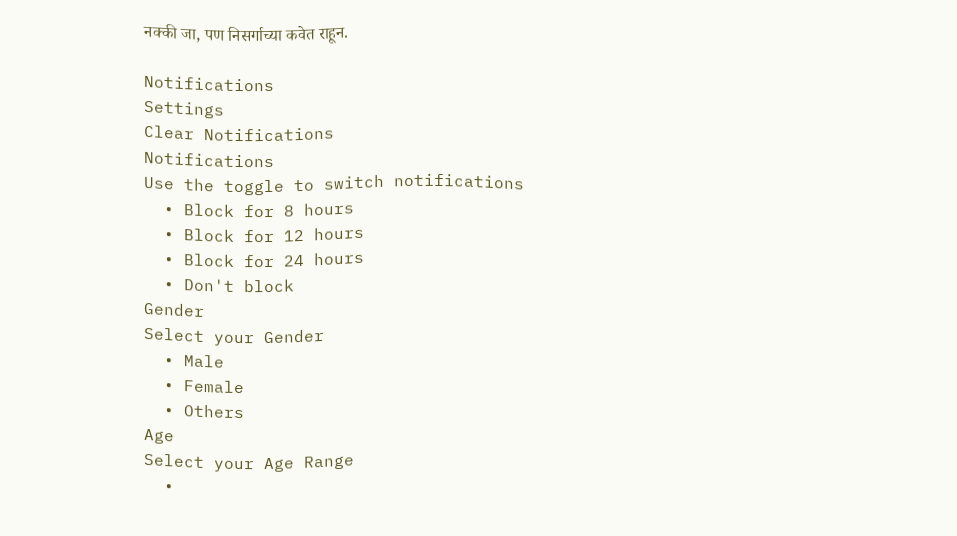नक्की जा, पण निसर्गाच्या कवेत राहून.

Notifications
Settings
Clear Notifications
Notifications
Use the toggle to switch notifications
  • Block for 8 hours
  • Block for 12 hours
  • Block for 24 hours
  • Don't block
Gender
Select your Gender
  • Male
  • Female
  • Others
Age
Select your Age Range
  •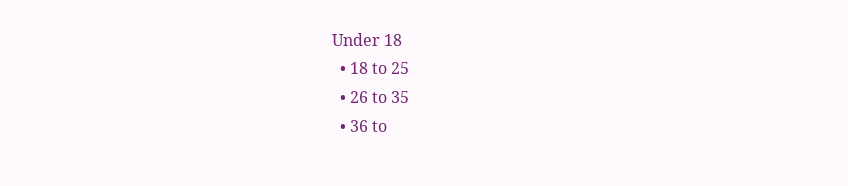Under 18
  • 18 to 25
  • 26 to 35
  • 36 to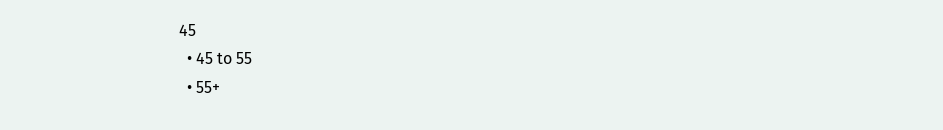45
  • 45 to 55
  • 55+